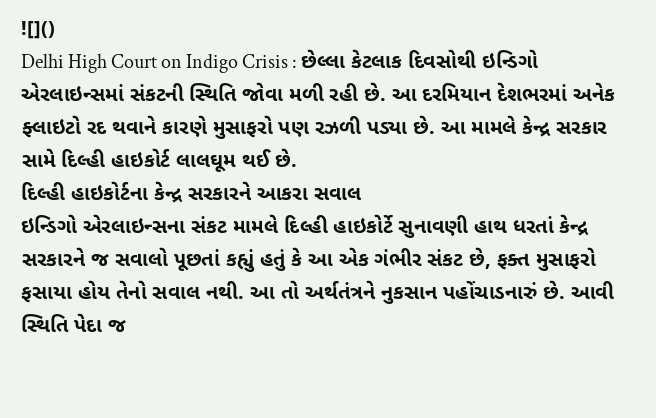![]()
Delhi High Court on Indigo Crisis : છેલ્લા કેટલાક દિવસોથી ઇન્ડિગો એરલાઇન્સમાં સંકટની સ્થિતિ જોવા મળી રહી છે. આ દરમિયાન દેશભરમાં અનેક ફ્લાઇટો રદ થવાને કારણે મુસાફરો પણ રઝળી પડ્યા છે. આ મામલે કેન્દ્ર સરકાર સામે દિલ્હી હાઇકોર્ટ લાલઘૂમ થઈ છે.
દિલ્હી હાઇકોર્ટના કેન્દ્ર સરકારને આકરા સવાલ
ઇન્ડિગો એરલાઇન્સના સંકટ મામલે દિલ્હી હાઇકોર્ટે સુનાવણી હાથ ધરતાં કેન્દ્ર સરકારને જ સવાલો પૂછતાં કહ્યું હતું કે આ એક ગંભીર સંકટ છે, ફક્ત મુસાફરો ફસાયા હોય તેનો સવાલ નથી. આ તો અર્થતંત્રને નુકસાન પહોંચાડનારું છે. આવી સ્થિતિ પેદા જ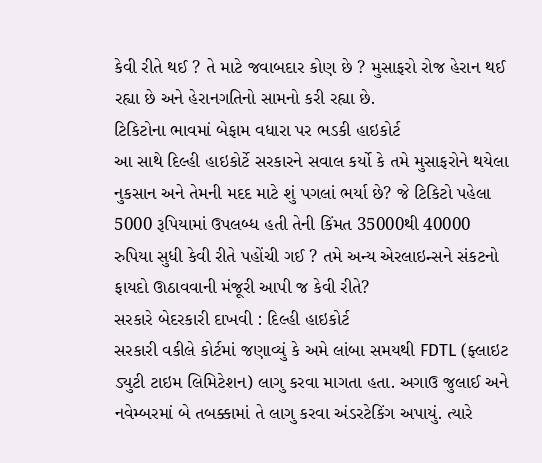કેવી રીતે થઈ ? તે માટે જવાબદાર કોણ છે ? મુસાફરો રોજ હેરાન થઈ રહ્યા છે અને હેરાનગતિનો સામનો કરી રહ્યા છે.
ટિકિટોના ભાવમાં બેફામ વધારા પર ભડકી હાઇકોર્ટ
આ સાથે દિલ્હી હાઇકોર્ટે સરકારને સવાલ કર્યો કે તમે મુસાફરોને થયેલા નુકસાન અને તેમની મદદ માટે શું પગલાં ભર્યા છે? જે ટિકિટો પહેલા 5000 રૂપિયામાં ઉપલબ્ધ હતી તેની કિંમત 35000થી 40000 રુપિયા સુધી કેવી રીતે પહોંચી ગઈ ? તમે અન્ય એરલાઇન્સને સંકટનો ફાયદો ઊઠાવવાની મંજૂરી આપી જ કેવી રીતે?
સરકારે બેદરકારી દાખવી : દિલ્હી હાઇકોર્ટ
સરકારી વકીલે કોર્ટમાં જણાવ્યું કે અમે લાંબા સમયથી FDTL (ફ્લાઇટ ડ્યુટી ટાઇમ લિમિટેશન) લાગુ કરવા માગતા હતા. અગાઉ જુલાઈ અને નવેમ્બરમાં બે તબક્કામાં તે લાગુ કરવા અંડરટેકિંગ અપાયું. ત્યારે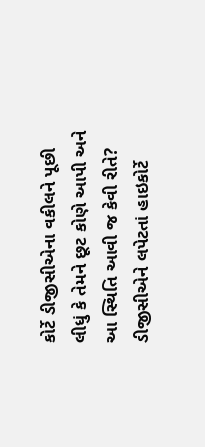કોર્ટે ડીજીસીએના વકીલને પૂછી લીધું કે તેમને છૂટ કોણે આપી અને આ સ્થિતિ આવી જ કેવી રીતે? ડીજીસીએને લપેટતાં હાઇકોર્ટે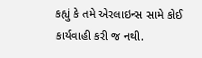કહ્યું કે તમે એરલાઇન્સ સામે કોઈ કાર્યવાહી કરી જ નથી.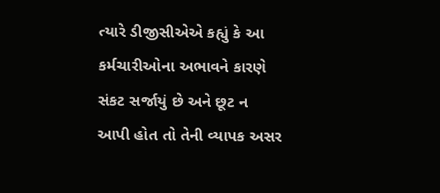ત્યારે ડીજીસીએએ કહ્યું કે આ કર્મચારીઓના અભાવને કારણે સંકટ સર્જાયું છે અને છૂટ ન આપી હોત તો તેની વ્યાપક અસર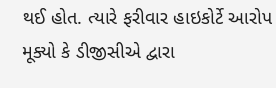થઈ હોત. ત્યારે ફરીવાર હાઇકોર્ટે આરોપ મૂક્યો કે ડીજીસીએ દ્વારા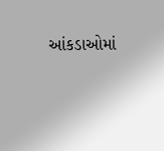આંકડાઓમાં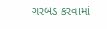ગરબડ કરવામાં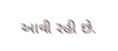આવી રહી છે.